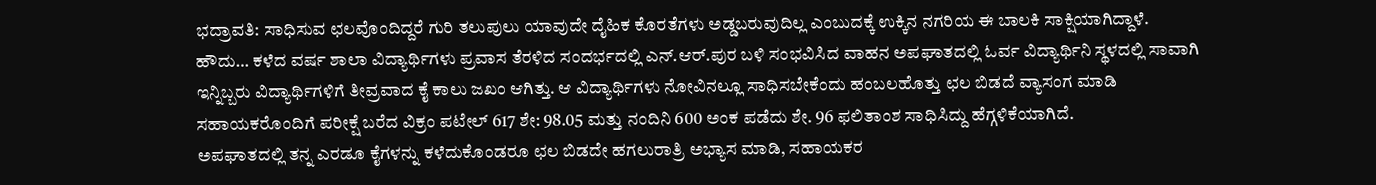ಭದ್ರಾವತಿ: ಸಾಧಿಸುವ ಛಲವೊಂದಿದ್ದರೆ ಗುರಿ ತಲುಪುಲು ಯಾವುದೇ ದೈಹಿಕ ಕೊರತೆಗಳು ಅಡ್ಡಬರುವುದಿಲ್ಲ ಎಂಬುದಕ್ಕೆ ಉಕ್ಕಿನ ನಗರಿಯ ಈ ಬಾಲಕಿ ಸಾಕ್ಷಿಯಾಗಿದ್ದಾಳೆ.
ಹೌದು… ಕಳೆದ ವರ್ಷ ಶಾಲಾ ವಿದ್ಯಾರ್ಥಿಗಳು ಪ್ರವಾಸ ತೆರಳಿದ ಸಂದರ್ಭದಲ್ಲಿ ಎನ್.ಆರ್.ಪುರ ಬಳಿ ಸಂಭವಿಸಿದ ವಾಹನ ಅಪಘಾತದಲ್ಲಿ ಓರ್ವ ವಿದ್ಯಾರ್ಥಿನಿ ಸ್ಥಳದಲ್ಲಿ ಸಾವಾಗಿ ಇನ್ನಿಬ್ಬರು ವಿದ್ಯಾರ್ಥಿಗಳಿಗೆ ತೀವ್ರವಾದ ಕೈ ಕಾಲು ಜಖಂ ಆಗಿತ್ತು. ಆ ವಿದ್ಯಾರ್ಥಿಗಳು ನೋವಿನಲ್ಲೂ ಸಾಧಿಸಬೇಕೆಂದು ಹಂಬಲಹೊತ್ತು ಛಲ ಬಿಡದೆ ವ್ಯಾಸಂಗ ಮಾಡಿ ಸಹಾಯಕರೊಂದಿಗೆ ಪರೀಕ್ಷೆ ಬರೆದ ವಿಕ್ರಂ ಪಟೇಲ್ 617 ಶೇ: 98.05 ಮತ್ತು ನಂದಿನಿ 600 ಅಂಕ ಪಡೆದು ಶೇ. 96 ಫಲಿತಾಂಶ ಸಾಧಿಸಿದ್ದು ಹೆಗ್ಗಳಿಕೆಯಾಗಿದೆ.
ಅಪಘಾತದಲ್ಲಿ ತನ್ನ ಎರಡೂ ಕೈಗಳನ್ನು ಕಳೆದುಕೊಂಡರೂ ಛಲ ಬಿಡದೇ ಹಗಲುರಾತ್ರಿ ಅಭ್ಯಾಸ ಮಾಡಿ, ಸಹಾಯಕರ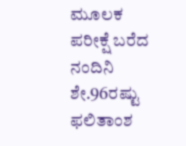ಮೂಲಕ ಪರೀಕ್ಷೆ ಬರೆದ ನಂದಿನಿ ಶೇ.96ರಷ್ಟು ಫಲಿತಾಂಶ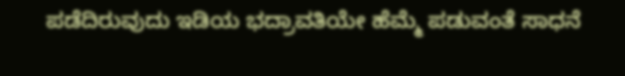ಪಡೆದಿರುವುದು ಇಡಿಯ ಭದ್ರಾವತಿಯೇ ಹೆಮ್ಮೆ ಪಡುವಂತೆ ಸಾಧನೆ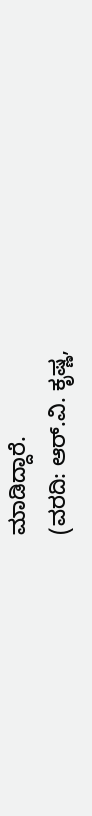ಮಾಡಿದ್ದಾರೆ.
(ವರದಿ: ಆರ್.ವಿ. ಕೃಷ್ಣ,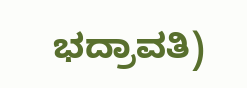ಭದ್ರಾವತಿ)